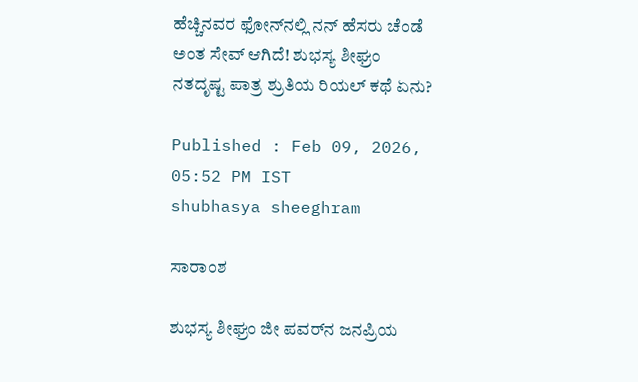ಹೆಚ್ಚಿನವರ ಫೋನ್‌ನಲ್ಲಿ ನನ್‌ ಹೆಸರು ಚೆಂಡೆ ಅಂತ ಸೇವ್‌ ಆಗಿದೆ! ಶುಭಸ್ಯ ಶೀಘ್ರಂ ನತದೃಷ್ಟ ಪಾತ್ರ ಶ್ರುತಿಯ ರಿಯಲ್‌ ಕಥೆ ಏನು?

Published : Feb 09, 2026, 05:52 PM IST
shubhasya sheeghram

ಸಾರಾಂಶ

ಶುಭಸ್ಯ ಶೀಘ್ರಂ ಜೀ ಪವರ್‌ನ ಜನಪ್ರಿಯ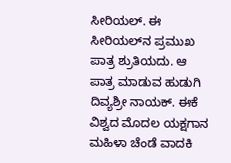ಸೀರಿಯಲ್‌. ಈ ಸೀರಿಯಲ್‌ನ ಪ್ರಮುಖ ಪಾತ್ರ ಶ್ರುತಿಯದು. ಆ ಪಾತ್ರ ಮಾಡುವ ಹುಡುಗಿ ದಿವ್ಯಶ್ರೀ ನಾಯಕ್. ಈಕೆ ವಿಶ್ವದ ಮೊದಲ ಯಕ್ಷಗಾನ ಮಹಿಳಾ ಚೆಂಡೆ ವಾದಕಿ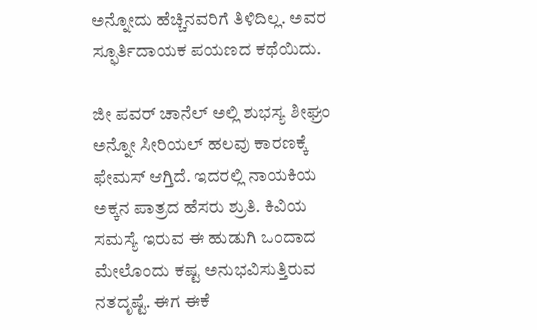ಅನ್ನೋದು ಹೆಚ್ಚಿನವರಿಗೆ ತಿಳಿದಿಲ್ಲ. ಅವರ ಸ್ಫೂರ್ತಿದಾಯಕ ಪಯಣದ ಕಥೆಯಿದು.

ಜೀ ಪವರ್‌ ಚಾನೆಲ್‌ ಅಲ್ಲಿ ಶುಭಸ್ಯ ಶೀಘ್ರಂ ಅನ್ನೋ ಸೀರಿಯಲ್‌ ಹಲವು ಕಾರಣಕ್ಕೆ ಫೇಮಸ್‌ ಆಗ್ತಿದೆ. ಇದರಲ್ಲಿ ನಾಯಕಿಯ ಅಕ್ಕನ ಪಾತ್ರದ ಹೆಸರು ಶ್ರುತಿ. ಕಿವಿಯ ಸಮಸ್ಯೆ ಇರುವ ಈ ಹುಡುಗಿ ಒಂದಾದ ಮೇಲೊಂದು ಕಷ್ಟ ಅನುಭವಿಸುತ್ತಿರುವ ನತದೃಷ್ಟೆ. ಈಗ ಈಕೆ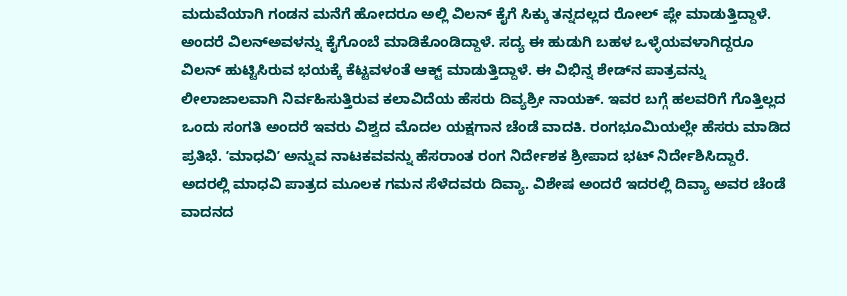ಮದುವೆಯಾಗಿ ಗಂಡನ ಮನೆಗೆ ಹೋದರೂ ಅಲ್ಲಿ ವಿಲನ್‌ ಕೈಗೆ ಸಿಕ್ಕು ತನ್ನದಲ್ಲದ ರೋಲ್‌ ಪ್ಲೇ ಮಾಡುತ್ತಿದ್ದಾಳೆ. ಅಂದರೆ ವಿಲನ್‌ಅವಳನ್ನು ಕೈಗೊಂಬೆ ಮಾಡಿಕೊಂಡಿದ್ದಾಳೆ. ಸದ್ಯ ಈ ಹುಡುಗಿ ಬಹಳ ಒಳ್ಳೆಯವಳಾಗಿದ್ದರೂ ವಿಲನ್‌ ಹುಟ್ಟಿಸಿರುವ ಭಯಕ್ಕೆ ಕೆಟ್ಟವಳಂತೆ ಆಕ್ಟ್‌ ಮಾಡುತ್ತಿದ್ದಾಳೆ. ಈ ವಿಭಿನ್ನ ಶೇಡ್‌ನ ಪಾತ್ರವನ್ನು ಲೀಲಾಜಾಲವಾಗಿ ನಿರ್ವಹಿಸುತ್ತಿರುವ ಕಲಾವಿದೆಯ ಹೆಸರು ದಿವ್ಯಶ್ರೀ ನಾಯಕ್. ಇವರ ಬಗ್ಗೆ ಹಲವರಿಗೆ ಗೊತ್ತಿಲ್ಲದ ಒಂದು ಸಂಗತಿ ಅಂದರೆ ಇವರು ವಿಶ್ವದ ಮೊದಲ ಯಕ್ಷಗಾನ ಚೆಂಡೆ ವಾದಕಿ. ರಂಗಭೂಮಿಯಲ್ಲೇ ಹೆಸರು ಮಾಡಿದ ಪ್ರತಿಭೆ. ʼಮಾಧವಿʼ ಅನ್ನುವ ನಾಟಕವವನ್ನು ಹೆಸರಾಂತ ರಂಗ ನಿರ್ದೇಶಕ ಶ್ರೀಪಾದ ಭಟ್‌ ನಿರ್ದೇಶಿಸಿದ್ದಾರೆ. ಅದರಲ್ಲಿ ಮಾಧವಿ ಪಾತ್ರದ ಮೂಲಕ ಗಮನ ಸೆಳೆದವರು ದಿವ್ಯಾ. ವಿಶೇಷ ಅಂದರೆ ಇದರಲ್ಲಿ ದಿವ್ಯಾ ಅವರ ಚೆಂಡೆ ವಾದನದ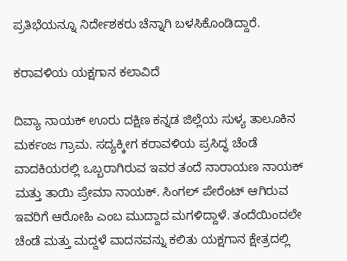ಪ್ರತಿಭೆಯನ್ನೂ ನಿರ್ದೇಶಕರು ಚೆನ್ನಾಗಿ ಬಳಸಿಕೊಂಡಿದ್ದಾರೆ.

ಕರಾವಳಿಯ ಯಕ್ಷಗಾನ ಕಲಾವಿದೆ

ದಿವ್ಯಾ ನಾಯಕ್ ಊರು ದಕ್ಷಿಣ ಕನ್ನಡ ಜಿಲ್ಲೆಯ ಸುಳ್ಯ ತಾಲೂಕಿನ ಮರ್ಕಂಜ ಗ್ರಾಮ. ಸದ್ಯಕ್ಕೀಗ ಕರಾವಳಿಯ ಪ್ರಸಿದ್ಧ ಚೆಂಡೆ ವಾದಕಿಯರಲ್ಲಿ ಒಬ್ಬರಾಗಿರುವ ಇವರ ತಂದೆ ನಾರಾಯಣ ನಾಯಕ್ ಮತ್ತು ತಾಯಿ ಪ್ರೇಮಾ ನಾಯಕ್. ಸಿಂಗಲ್‌ ಪೇರೆಂಟ್‌ ಆಗಿರುವ ಇವರಿಗೆ ಆರೋಹಿ ಎಂಬ ಮುದ್ದಾದ ಮಗಳಿದ್ದಾಳೆ. ತಂದೆಯಿಂದಲೇ ಚೆಂಡೆ ಮತ್ತು ಮದ್ದಳೆ ವಾದನವನ್ನು ಕಲಿತು ಯಕ್ಷಗಾನ ಕ್ಷೇತ್ರದಲ್ಲಿ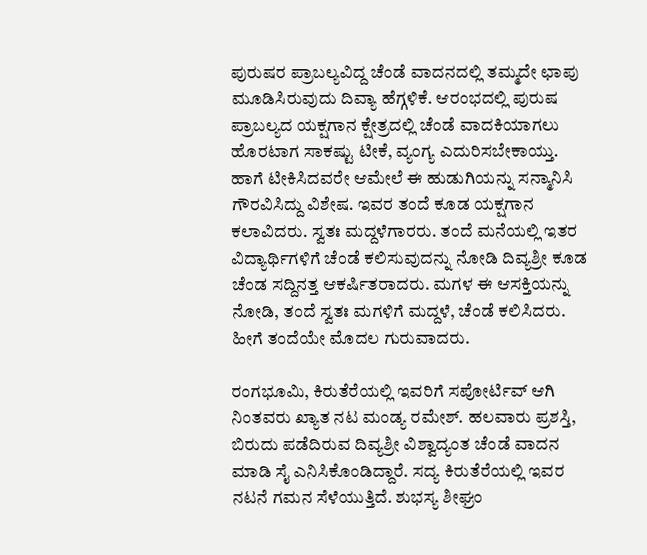ಪುರುಷರ ಪ್ರಾಬಲ್ಯವಿದ್ದ ಚೆಂಡೆ ವಾದನದಲ್ಲಿ ತಮ್ಮದೇ ಛಾಪು ಮೂಡಿಸಿರುವುದು ದಿವ್ಯಾ ಹೆಗ್ಗಳಿಕೆ. ಆರಂಭದಲ್ಲಿ ಪುರುಷ ಪ್ರಾಬಲ್ಯದ ಯಕ್ಷಗಾನ ಕ್ಷೇತ್ರದಲ್ಲಿ ಚೆಂಡೆ ವಾದಕಿಯಾಗಲು ಹೊರಟಾಗ ಸಾಕಷ್ಟು ಟೀಕೆ, ವ್ಯಂಗ್ಯ ಎದುರಿಸಬೇಕಾಯ್ತು. ಹಾಗೆ ಟೀಕಿಸಿದವರೇ ಆಮೇಲೆ ಈ ಹುಡುಗಿಯನ್ನು ಸನ್ಮಾನಿಸಿ ಗೌರವಿಸಿದ್ದು ವಿಶೇಷ. ಇವರ ತಂದೆ ಕೂಡ ಯಕ್ಷಗಾನ ಕಲಾವಿದರು. ಸ್ವತಃ ಮದ್ದಳೆಗಾರರು. ತಂದೆ ಮನೆಯಲ್ಲಿ ಇತರ ವಿದ್ಯಾರ್ಥಿಗಳಿಗೆ ಚೆಂಡೆ ಕಲಿಸುವುದನ್ನು ನೋಡಿ ದಿವ್ಯಶ್ರೀ ಕೂಡ ಚೆಂಡ ಸದ್ದಿನತ್ತ ಆಕರ್ಷಿತರಾದರು. ಮಗಳ ಈ ಆಸಕ್ತಿಯನ್ನು ನೋಡಿ, ತಂದೆ ಸ್ವತಃ ಮಗಳಿಗೆ ಮದ್ದಳೆ, ಚೆಂಡೆ ಕಲಿಸಿದರು. ಹೀಗೆ ತಂದೆಯೇ ಮೊದಲ ಗುರುವಾದರು.

ರಂಗಭೂಮಿ, ಕಿರುತೆರೆಯಲ್ಲಿ ಇವರಿಗೆ ಸಪೋರ್ಟಿವ್‌ ಆಗಿ ನಿಂತವರು ಖ್ಯಾತ ನಟ ಮಂಡ್ಯ ರಮೇಶ್. ಹಲವಾರು ಪ್ರಶಸ್ತಿ, ಬಿರುದು ಪಡೆದಿರುವ ದಿವ್ಯಶ್ರೀ ವಿಶ್ವಾದ್ಯಂತ ಚೆಂಡೆ ವಾದನ ಮಾಡಿ ಸೈ ಎನಿಸಿಕೊಂಡಿದ್ದಾರೆ. ಸದ್ಯ ಕಿರುತೆರೆಯಲ್ಲಿ ಇವರ ನಟನೆ ಗಮನ ಸೆಳೆಯುತ್ತಿದೆ. ಶುಭಸ್ಯ ಶೀಘ್ರಂ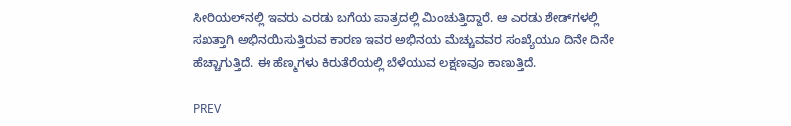ಸೀರಿಯಲ್‌ನಲ್ಲಿ ಇವರು ಎರಡು ಬಗೆಯ ಪಾತ್ರದಲ್ಲಿ ಮಿಂಚುತ್ತಿದ್ದಾರೆ. ಆ ಎರಡು ಶೇಡ್‌ಗಳಲ್ಲಿ ಸಖತ್ತಾಗಿ ಅಭಿನಯಿಸುತ್ತಿರುವ ಕಾರಣ ಇವರ ಅಭಿನಯ ಮೆಚ್ಚುವವರ ಸಂಖ್ಯೆಯೂ ದಿನೇ ದಿನೇ ಹೆಚ್ಚಾಗುತ್ತಿದೆ. ಈ ಹೆಣ್ಮಗಳು ಕಿರುತೆರೆಯಲ್ಲಿ ಬೆಳೆಯುವ ಲಕ್ಷಣವೂ ಕಾಣುತ್ತಿದೆ.

PREV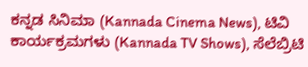ಕನ್ನಡ ಸಿನಿಮಾ (Kannada Cinema News), ಟಿವಿ ಕಾರ್ಯಕ್ರಮಗಳು (Kannada TV Shows), ಸೆಲೆಬ್ರಿಟಿ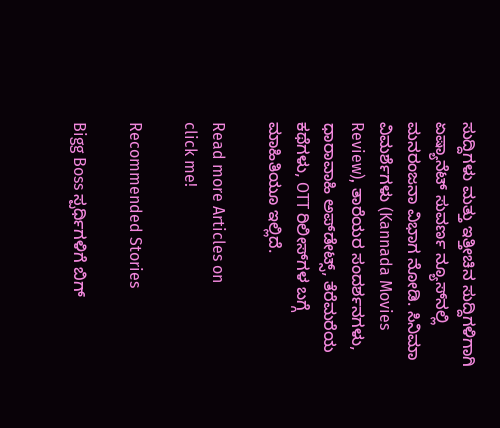ಸುದ್ದಿಗಳು ಮತ್ತು ಇತ್ತೀಚಿನ ಸುದ್ದಿಗಳಿಗಾಗಿ ಏಷ್ಯಾನೆಟ್ ಸುವರ್ಣ ನ್ಯೂಸ್‌ನಲ್ಲಿ ಮನರಂಜನಾ ವಿಭಾಗ ನೋಡಿ. ಸಿನಿಮಾ ವಿಮರ್ಶೆಗಳು (Kannada Movies Review), ತಾರೆಯರ ಸಂದರ್ಶನಗಳು, ಧಾರಾವಾಹಿ ಅಪ್‌ಡೇಟ್ಸ್‌, ತೆರೆಮರೆಯ ಕಥೆಗಳು, OTT ರಿಲೀಸ್‌ಗಳ ಬಗ್ಗೆ ಮಾಹಿತಿಯೂ ಇಲ್ಲಿದೆ.

Read more Articles on
click me!

Recommended Stories

Bigg Boss ಸ್ಪರ್ಧಿಗಳಿಗೆ ಬಿಗ್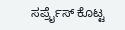ಸರ್ಪ್ರೈಸ್ ಕೊಟ್ಟ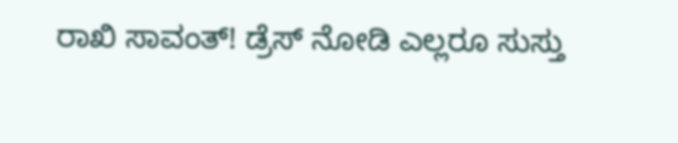ರಾಖಿ ಸಾವಂತ್! ಡ್ರೆಸ್ ನೋಡಿ ಎಲ್ಲರೂ ಸುಸ್ತು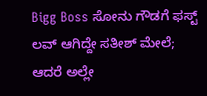Bigg Boss ಸೋನು ಗೌಡಗೆ ಫಸ್ಟ್ ಲವ್ ಆಗಿದ್ದೇ ಸತೀಶ್‌ ಮೇಲೆ; ಆದರೆ ಅಲ್ಲೇ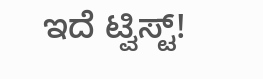ಇದೆ ಟ್ವಿಸ್ಟ್!